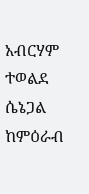አብርሃም ተወልደ
ሴኔጋል ከምዕራብ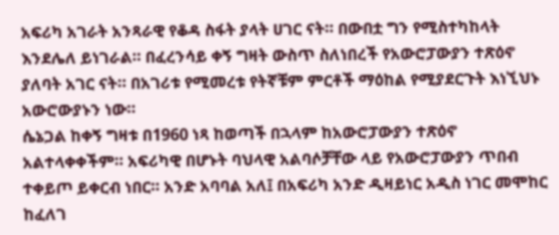አፍሪካ አገራት አንጻራዊ የቆዳ ስፋት ያላት ሀገር ናት። በውበቷ ግን የሚስተካከላት እንደሌለ ይነገራል። በፈረንሳይ ቀኝ ግዛት ውስጥ ስለነበረች የአውሮፓውያን ተጽዕኖ ያለባት አገር ናት። በአገሪቱ የሚመረቱ የትኛቹም ምርቶች ማዕከል የሚያደርጉት እነኚህኑ አውሮውያኑን ነው።
ሴኔጋል ከቀኝ ግዛቱ በ1960 ነጻ ከወጣች በኋላም ከአውሮፓውያን ተጽዕኖ አልተላቀቀችም። አፍሪካዊ በሆኑት ባህላዊ አልባሶቻቸው ላይ የአውሮፓውያን ጥበብ ተቀይጦ ይቀርብ ነበር። አንድ አባባል አለ፤ በአፍሪካ አንድ ዲዛይነር አዲስ ነገር መሞከር ከፈለገ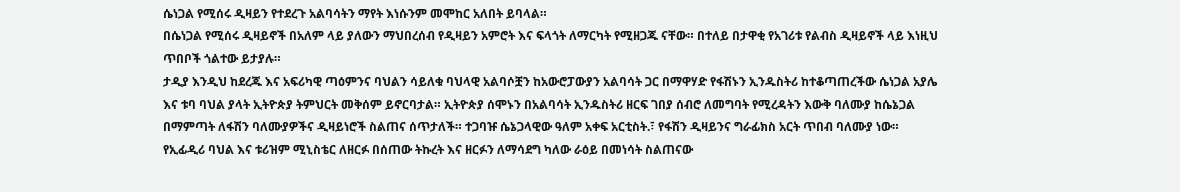ሴነጋል የሚሰሩ ዲዛይን የተደረጉ አልባሳትን ማየት እነሱንም መሞከር አለበት ይባላል።
በሴነጋል የሚሰሩ ዲዛይኖች በአለም ላይ ያለውን ማህበረሰብ የዲዛይን አምሮት እና ፍላጎት ለማርካት የሚዘጋጁ ናቸው። በተለይ በታዋቂ የአገሪቱ የልብስ ዲዛይኖች ላይ እነዚህ ጥበቦች ጎልተው ይታያሉ።
ታዲያ እንዲህ ከደረጁ እና አፍሪካዊ ጣዕምንና ባህልን ሳይለቁ ባህላዊ አልባሶቿን ከአውሮፓውያን አልባሳት ጋር በማዋሃድ የፋሽኑን ኢንዱስትሪ ከተቆጣጠረችው ሴነጋል አያሌ እና ቱባ ባህል ያላት ኢትዮጵያ ትምህርት መቅሰም ይኖርባታል። ኢትዮጵያ ሰሞኑን በአልባሳት ኢንዱስትሪ ዘርፍ ገበያ ሰብሮ ለመግባት የሚረዳትን እውቅ ባለሙያ ከሴኔጋል በማምጣት ለፋሽን ባለሙያዎችና ዲዛይነሮች ስልጠና ሰጥታለች። ተጋባዡ ሴኔጋላዊው ዓለም አቀፍ አርቲስት.፣ የፋሽን ዲዛይንና ግራፊክስ አርት ጥበብ ባለሙያ ነው።
የኢፊዲሪ ባህል እና ቱሪዝም ሚኒስቴር ለዘርፉ በሰጠው ትኩረት እና ዘርፉን ለማሳደግ ካለው ራዕይ በመነሳት ስልጠናው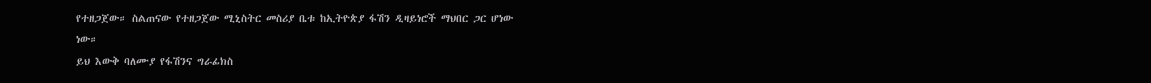የተዘጋጀው። ስልጠናው የተዘጋጀው ሚኒስትር መስሪያ ቤቱ ከኢትዮጵያ ፋሽን ዲዛይነሮች ማህበር ጋር ሆነው ነው።
ይህ እውቅ ባለሙያ የፋሽንና ግራፊክስ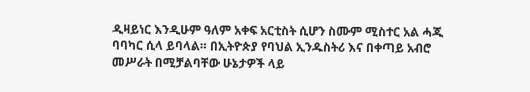ዲዛይነር እንዲሁም ዓለም አቀፍ አርቲስት ሲሆን ስሙም ሚስተር አል ሓጂ ባባካር ሲላ ይባላል። በኢትዮጵያ የባህል ኢንዱስትሪ እና በቀጣይ አብሮ መሥራት በሚቻልባቸው ሁኔታዎች ላይ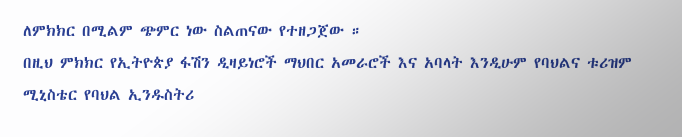ለምክክር በሚልም ጭምር ነው ስልጠናው የተዘጋጀው ።
በዚህ ምክክር የኢትዮጵያ ፋሽን ዲዛይነሮች ማህበር አመራሮች እና አባላት እንዲሁም የባህልና ቱሪዝም ሚኒስቴር የባህል ኢንዱስትሪ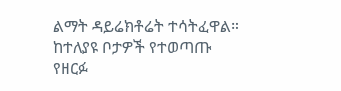ልማት ዳይሬክቶሬት ተሳትፈዋል። ከተለያዩ ቦታዎች የተወጣጡ የዘርፉ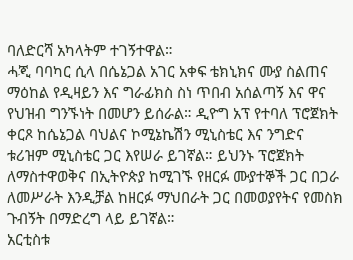ባለድርሻ አካላትም ተገኝተዋል።
ሓጂ ባባካር ሲላ በሴኔጋል አገር አቀፍ ቴክኒክና ሙያ ስልጠና ማዕከል የዲዛይን እና ግራፊክስ ስነ ጥበብ አሰልጣኝ እና ዋና የህዝብ ግንኙነት በመሆን ይሰራል። ዲዮግ አፕ የተባለ ፕሮጀክት ቀርጾ ከሴኔጋል ባህልና ኮሚኔኬሽን ሚኒስቴር እና ንግድና ቱሪዝም ሚኒስቴር ጋር እየሠራ ይገኛል። ይህንኑ ፕሮጀክት ለማስተዋወቅና በኢትዮጵያ ከሚገኙ የዘርፉ ሙያተኞች ጋር በጋራ ለመሥራት እንዲቻል ከዘርፉ ማህበራት ጋር በመወያየትና የመስክ ጉብኝት በማድረግ ላይ ይገኛል።
አርቲስቱ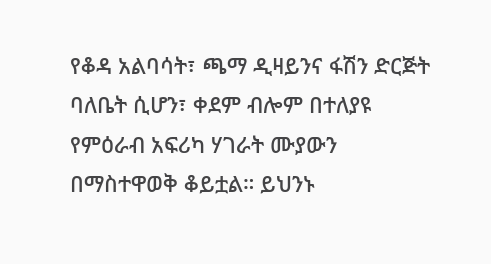የቆዳ አልባሳት፣ ጫማ ዲዛይንና ፋሽን ድርጅት ባለቤት ሲሆን፣ ቀደም ብሎም በተለያዩ የምዕራብ አፍሪካ ሃገራት ሙያውን በማስተዋወቅ ቆይቷል። ይህንኑ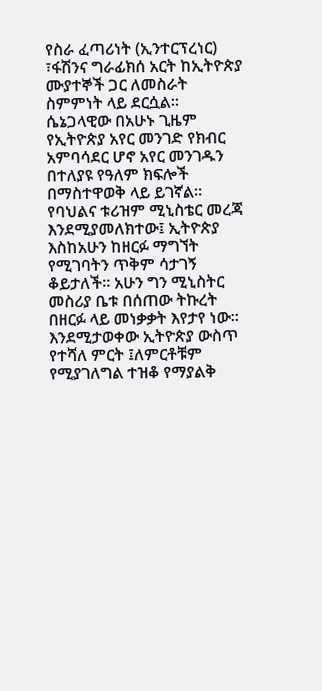የስራ ፈጣሪነት (ኢንተርፕረነር) ፣ፋሽንና ግራፊክሰ አርት ከኢትዮጵያ ሙያተኞች ጋር ለመስራት ስምምነት ላይ ደርሷል። ሴኔጋላዊው በአሁኑ ጊዜም የኢትዮጵያ አየር መንገድ የክብር አምባሳደር ሆኖ አየር መንገዱን በተለያዩ የዓለም ክፍሎች በማስተዋወቅ ላይ ይገኛል።
የባህልና ቱሪዝም ሚኒስቴር መረጃ እንደሚያመለክተው፤ ኢትዮጵያ እስከአሁን ከዘርፉ ማግኘት የሚገባትን ጥቅም ሳታገኝ ቆይታለች። አሁን ግን ሚኒስትር መስሪያ ቤቱ በሰጠው ትኩረት በዘርፉ ላይ መነቃቃት እየታየ ነው። እንደሚታወቀው ኢትዮጵያ ውስጥ የተሻለ ምርት ፤ለምርቶቹም የሚያገለግል ተዝቆ የማያልቅ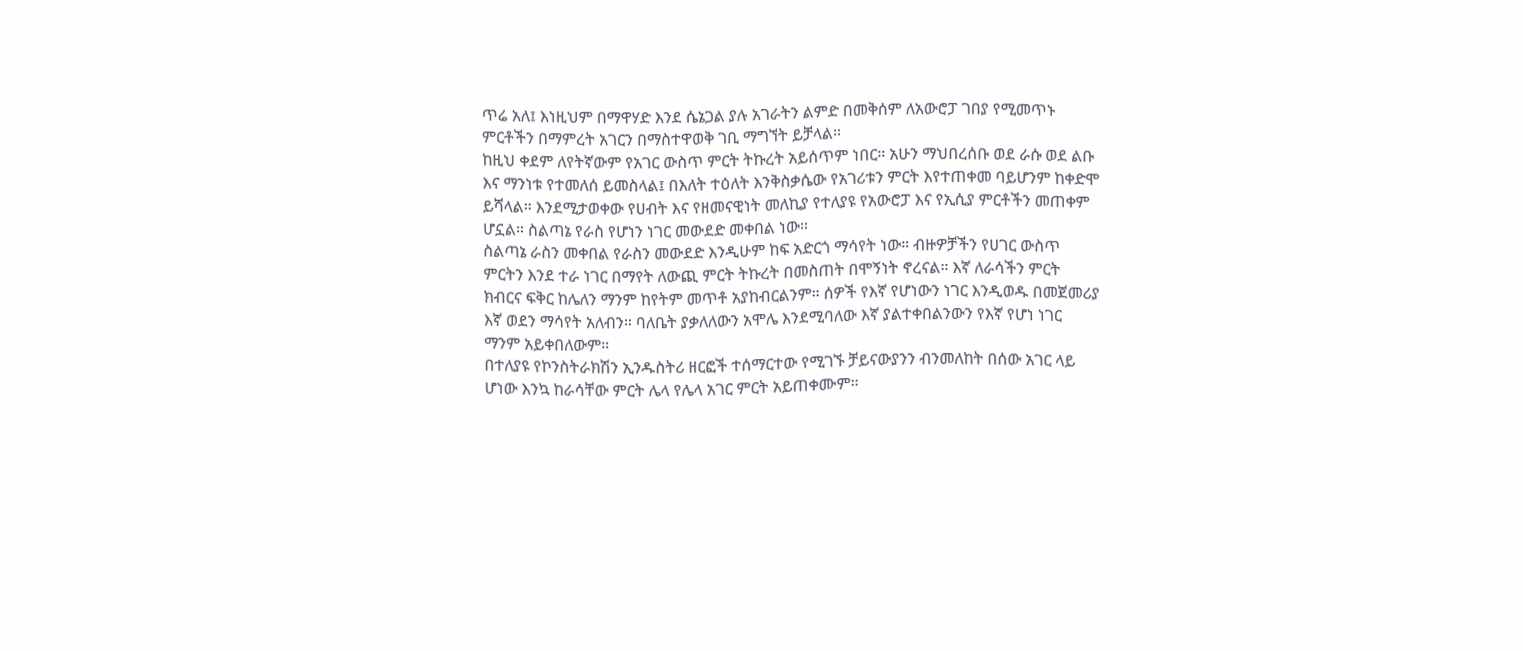ጥሬ አለ፤ እነዚህም በማዋሃድ እንደ ሴኔጋል ያሉ አገራትን ልምድ በመቅሰም ለአውሮፓ ገበያ የሚመጥኑ ምርቶችን በማምረት አገርን በማስተዋወቅ ገቢ ማግኘት ይቻላል።
ከዚህ ቀደም ለየትኛውም የአገር ውስጥ ምርት ትኩረት አይሰጥም ነበር። አሁን ማህበረሰቡ ወደ ራሱ ወደ ልቡ እና ማንነቱ የተመለሰ ይመስላል፤ በእለት ተዕለት እንቅስቃሴው የአገሪቱን ምርት እየተጠቀመ ባይሆንም ከቀድሞ ይሻላል። እንደሚታወቀው የሀብት እና የዘመናዊነት መለኪያ የተለያዩ የአውሮፓ እና የኢሲያ ምርቶችን መጠቀም ሆኗል። ስልጣኔ የራስ የሆነን ነገር መውደድ መቀበል ነው።
ስልጣኔ ራስን መቀበል የራስን መውደድ እንዲሁም ከፍ አድርጎ ማሳየት ነው። ብዙዎቻችን የሀገር ውስጥ ምርትን እንደ ተራ ነገር በማየት ለውጪ ምርት ትኩረት በመስጠት በሞኝነት ኖረናል። እኛ ለራሳችን ምርት ክብርና ፍቅር ከሌለን ማንም ከየትም መጥቶ አያከብርልንም። ሰዎች የእኛ የሆነውን ነገር እንዲወዱ በመጀመሪያ እኛ ወደን ማሳየት አለብን። ባለቤት ያቃለለውን አሞሌ እንደሚባለው እኛ ያልተቀበልንውን የእኛ የሆነ ነገር ማንም አይቀበለውም።
በተለያዩ የኮንስትራክሽን ኢንዱስትሪ ዘርፎች ተሰማርተው የሚገኙ ቻይናውያንን ብንመለከት በሰው አገር ላይ ሆነው እንኳ ከራሳቸው ምርት ሌላ የሌላ አገር ምርት አይጠቀሙም።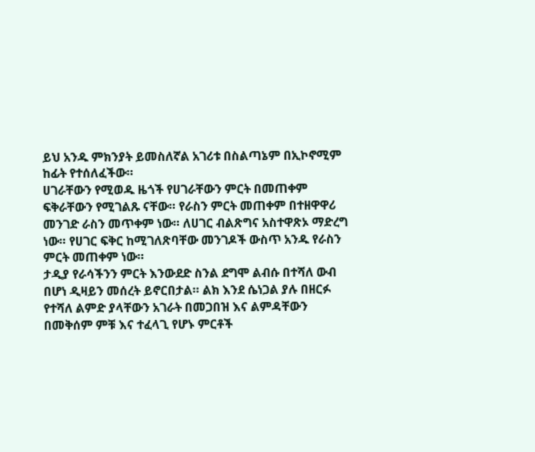ይህ አንዱ ምክንያት ይመስለኛል አገሪቱ በስልጣኔም በኢኮኖሚም ከፊት የተሰለፈችው።
ሀገራቸውን የሚወዱ ዜጎች የሀገራቸውን ምርት በመጠቀም ፍቅራቸውን የሚገልጹ ናቸው። የራስን ምርት መጠቀም በተዘዋዋሪ መንገድ ራስን መጥቀም ነው። ለሀገር ብልጽግና አስተዋጽኦ ማድረግ ነው። የሀገር ፍቅር ከሚገለጽባቸው መንገዶች ውስጥ አንዱ የራስን ምርት መጠቀም ነው።
ታዲያ የራሳችንን ምርት እንውደድ ስንል ደግሞ ልብሱ በተሻለ ውብ በሆነ ዲዛይን መሰረት ይኖርበታል። ልክ እንደ ሴነጋል ያሉ በዘርፉ የተሻለ ልምድ ያላቸውን አገራት በመጋበዝ እና ልምዳቸውን በመቅሰም ምቹ እና ተፈላጊ የሆኑ ምርቶች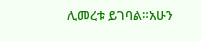ሊመረቱ ይገባል።አሁን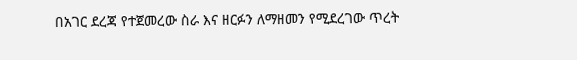በአገር ደረጃ የተጀመረው ስራ እና ዘርፉን ለማዘመን የሚደረገው ጥረት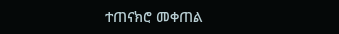ተጠናክሮ መቀጠል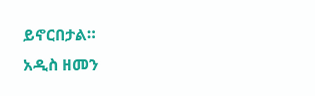ይኖርበታል።
አዲስ ዘመን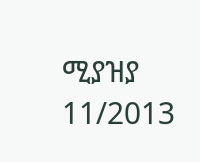ሚያዝያ 11/2013